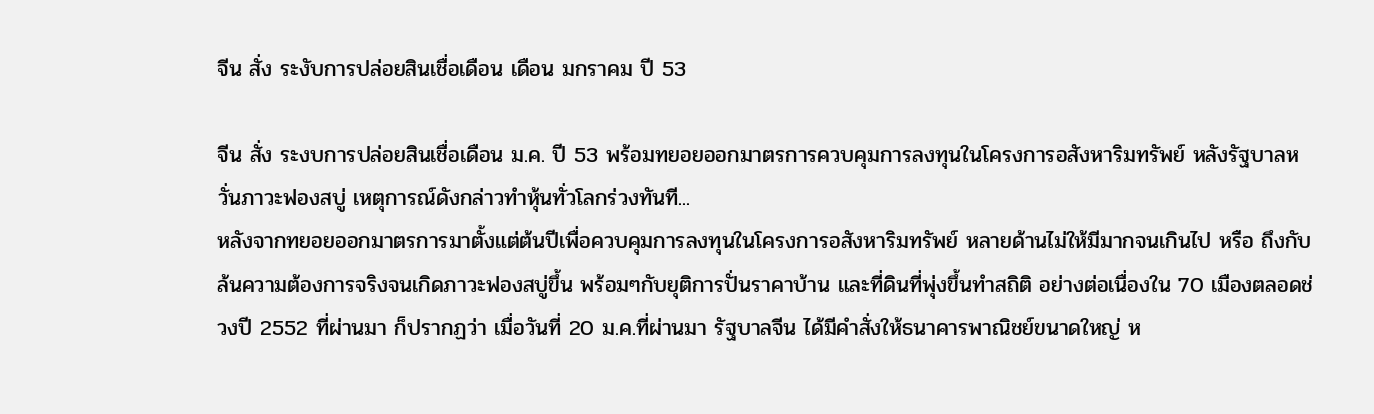จีน สั่ง ระงับการปล่อยสินเชื่อเดือน เดือน มกราคม ปี 53

จีน สั่ง ระงบการปล่อยสินเชื่อเดือน ม.ค. ปี 53 พร้อมทยอยออกมาตรการควบคุมการลงทุนในโครงการอสังหาริมทรัพย์ หลังรัฐบาลหวั่นภาวะฟองสบู่ เหตุการณ์ดังกล่าวทำหุ้นทั่วโลกร่วงทันที...
หลังจากทยอยออกมาตรการมาตั้งแต่ต้นปีเพื่อควบคุมการลงทุนในโครงการอสังหาริมทรัพย์ หลายด้านไม่ให้มีมากจนเกินไป หรือ ถึงกับล้นความต้องการจริงจนเกิดภาวะฟองสบู่ขึ้น พร้อมๆกับยุติการปั่นราคาบ้าน และที่ดินที่พุ่งขึ้นทำสถิติ อย่างต่อเนื่องใน 70 เมืองตลอดช่วงปี 2552 ที่ผ่านมา ก็ปรากฏว่า เมื่อวันที่ 20 ม.ค.ที่ผ่านมา รัฐบาลจีน ได้มีคำสั่งให้ธนาคารพาณิชย์ขนาดใหญ่ ห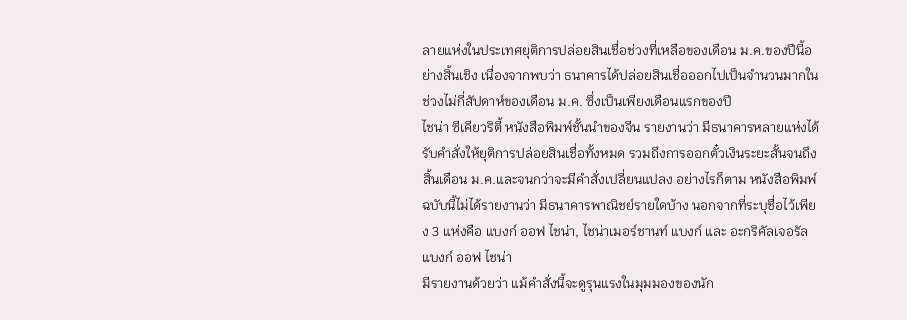ลายแห่งในประเทศยุติการปล่อยสินเชื่อช่วงที่เหลือของเดือน ม.ค.ของปีนี้อย่างสิ้นเชิง เนื่องจากพบว่า ธนาคารได้ปล่อยสินเชื่อออกไปเป็นจำนวนมากในช่วงไม่กี่สัปดาห์ของเดือน ม.ค. ซึ่งเป็นเพียงเดือนแรกของปี
ไชน่า ซีเคียวริตี้ หนังสือพิมพ์ชั้นนำของจีน รายงานว่า มีธนาคารหลายแห่งได้รับคำสั่งให้ยุติการปล่อยสินเชื่อทั้งหมด รวมถึงการออกตั๋วเงินระยะสั้นจนถึงสิ้นเดือน ม.ค.และจนกว่าจะมีคำสั่งเปลี่ยนแปลง อย่างไรก็ตาม หนังสือพิมพ์ฉบับนี้ไม่ได้รายงานว่า มีธนาคารพาณิชย์รายใดบ้าง นอกจากที่ระบุชื่อไว้เพียง 3 แห่งคือ แบงก์ ออฟ ไชน่า, ไชน่าเมอร์ชานท์ แบงก์ และ อะกริคัลเจอรัล แบงก์ ออฟ ไชน่า
มีรายงานด้วยว่า แม้คำสั่งนี้จะดูรุนแรงในมุมมองของนัก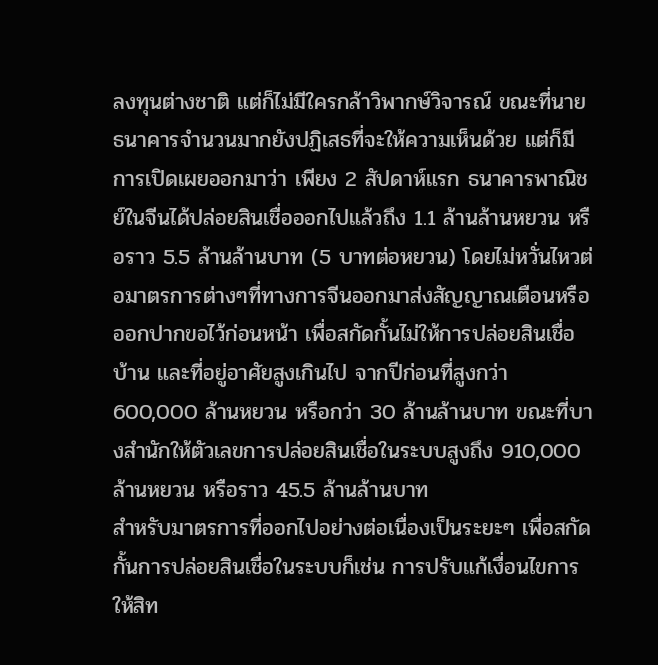ลงทุนต่างชาติ แต่ก็ไม่มีใครกล้าวิพากษ์วิจารณ์ ขณะที่นายธนาคารจำนวนมากยังปฏิเสธที่จะให้ความเห็นด้วย แต่ก็มีการเปิดเผยออกมาว่า เพียง 2 สัปดาห์แรก ธนาคารพาณิชย์ในจีนได้ปล่อยสินเชื่อออกไปแล้วถึง 1.1 ล้านล้านหยวน หรือราว 5.5 ล้านล้านบาท (5 บาทต่อหยวน) โดยไม่หวั่นไหวต่อมาตรการต่างๆที่ทางการจีนออกมาส่งสัญญาณเตือนหรือออกปากขอไว้ก่อนหน้า เพื่อสกัดกั้นไม่ให้การปล่อยสินเชื่อบ้าน และที่อยู่อาศัยสูงเกินไป จากปีก่อนที่สูงกว่า 600,000 ล้านหยวน หรือกว่า 30 ล้านล้านบาท ขณะที่บางสำนักให้ตัวเลขการปล่อยสินเชื่อในระบบสูงถึง 910,000 ล้านหยวน หรือราว 45.5 ล้านล้านบาท
สำหรับมาตรการที่ออกไปอย่างต่อเนื่องเป็นระยะๆ เพื่อสกัดกั้นการปล่อยสินเชื่อในระบบก็เช่น การปรับแก้เงื่อนไขการให้สิท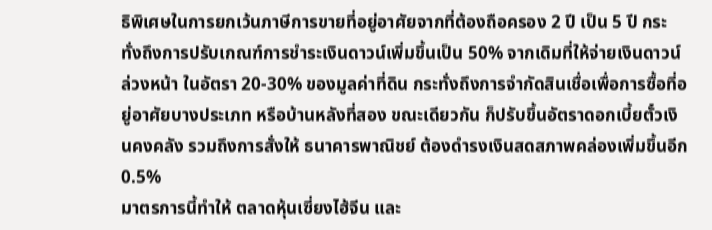ธิพิเศษในการยกเว้นภาษีการขายที่อยู่อาศัยจากที่ต้องถือครอง 2 ปี เป็น 5 ปี กระทั่งถึงการปรับเกณฑ์การชำระเงินดาวน์เพิ่มขึ้นเป็น 50% จากเดิมที่ให้จ่ายเงินดาวน์ ล่วงหน้า ในอัตรา 20-30% ของมูลค่าที่ดิน กระทั่งถึงการจำกัดสินเชื่อเพื่อการซื้อที่อยู่อาศัยบางประเภท หรือบ้านหลังที่สอง ขณะเดียวกัน ก็ปรับขึ้นอัตราดอกเบี้ยตั๋วเงินคงคลัง รวมถึงการสั่งให้ ธนาคารพาณิชย์ ต้องดำรงเงินสดสภาพคล่องเพิ่มขึ้นอีก 0.5%
มาตรการนี้ทำให้ ตลาดหุ้นเซี่ยงไฮ้จีน และ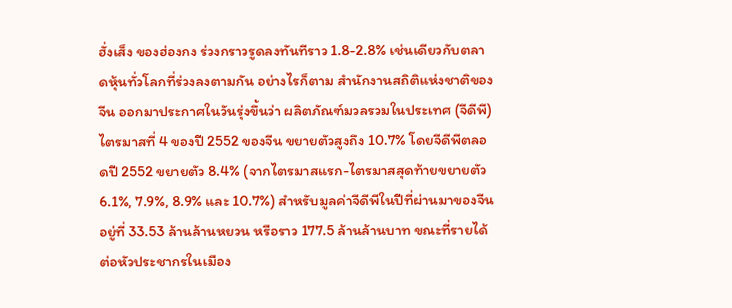ฮั่งเส็ง ของฮ่องกง ร่วงกราวรูดลงทันทีราว 1.8-2.8% เช่นเดียวกับตลาดหุ้นทั่วโลกที่ร่วงลงตามกัน อย่างไรก็ตาม สำนักงานสถิติแห่งชาติของจีน ออกมาประกาศในวันรุ่งขึ้นว่า ผลิตภัณฑ์มวลรวมในประเทศ (จีดีพี) ไตรมาสที่ 4 ของปี 2552 ของจีน ขยายตัวสูงถึง 10.7% โดยจีดีพีตลอดปี 2552 ขยายตัว 8.4% (จากไตรมาสแรก-ไตรมาสสุดท้ายขยายตัว 6.1%, 7.9%, 8.9% และ 10.7%) สำหรับมูลค่าจีดีพีในปีที่ผ่านมาของจีน อยู่ที่ 33.53 ล้านล้านหยวน หรือราว 177.5 ล้านล้านบาท ขณะที่รายได้ต่อหัวประชากรในเมือง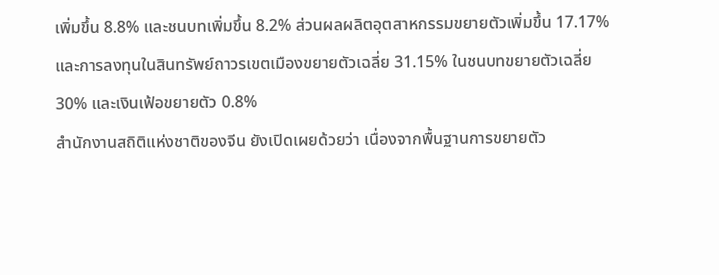เพิ่มขึ้น 8.8% และชนบทเพิ่มขึ้น 8.2% ส่วนผลผลิตอุตสาหกรรมขยายตัวเพิ่มขึ้น 17.17% และการลงทุนในสินทรัพย์ถาวรเขตเมืองขยายตัวเฉลี่ย 31.15% ในชนบทขยายตัวเฉลี่ย 30% และเงินเฟ้อขยายตัว 0.8%
สำนักงานสถิติแห่งชาติของจีน ยังเปิดเผยด้วยว่า เนื่องจากพื้นฐานการขยายตัว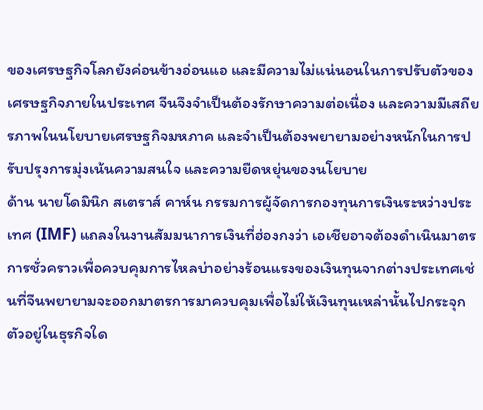ของเศรษฐกิจโลกยังค่อนข้างอ่อนแอ และมีความไม่แน่นอนในการปรับตัวของเศรษฐกิจภายในประเทศ จีนจึงจำเป็นต้องรักษาความต่อเนื่อง และความมีเสถียรภาพในนโยบายเศรษฐกิจมหภาค และจำเป็นต้องพยายามอย่างหนักในการปรับปรุงการมุ่งเน้นความสนใจ และความยืดหยุ่นของนโยบาย
ด้าน นายโดมินิก สเตราส์ คาห์น กรรมการผู้จัดการกองทุนการเงินระหว่างประเทศ (IMF) แถลงในงานสัมมนาการเงินที่ฮ่องกงว่า เอเชียอาจต้องดำเนินมาตรการชั่วคราวเพื่อควบคุมการไหลบ่าอย่างร้อนแรงของเงินทุนจากต่างประเทศเช่นที่จีนพยายามจะออกมาตรการมาควบคุมเพื่อไม่ให้เงินทุนเหล่านั้นไปกระจุกตัวอยู่ในธุรกิจใด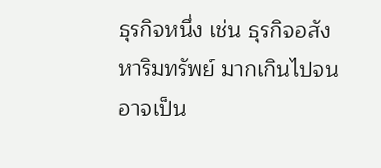ธุรกิจหนึ่ง เช่น ธุรกิจอสังหาริมทรัพย์ มากเกินไปจนอาจเป็น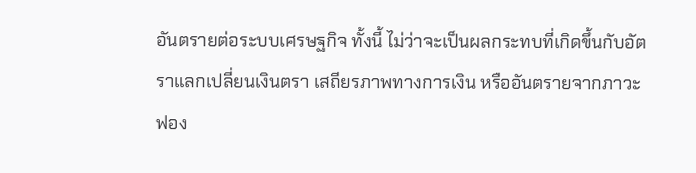อันตรายต่อระบบเศรษฐกิจ ทั้งนี้ ไม่ว่าจะเป็นผลกระทบที่เกิดขึ้นกับอัตราแลกเปลี่ยนเงินตรา เสถียรภาพทางการเงิน หรืออันตรายจากภาวะฟอง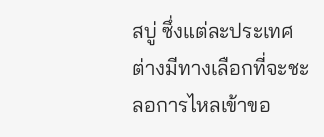สบู่ ซึ่งแต่ละประเทศต่างมีทางเลือกที่จะชะลอการไหลเข้าขอ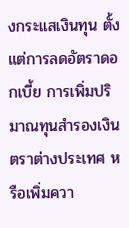งกระแสเงินทุน ตั้งแต่การลดอัตราดอกเบี้ย การเพิ่มปริมาณทุนสำรองเงินตราต่างประเทศ หรือเพิ่มควา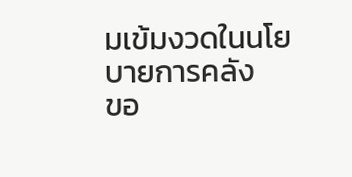มเข้มงวดในนโยบายการคลัง
ขอ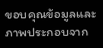ขอบคุณข้อมูลและภาพประกอบจาก